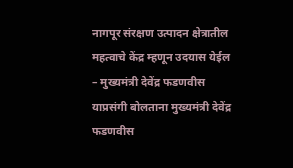नागपूर संरक्षण उत्पादन क्षेत्रातील महत्वाचे केंद्र म्हणून उदयास येईल
– मुख्यमंत्री देवेंद्र फडणवीस
याप्रसंगी बोलताना मुख्यमंत्री देवेंद्र फडणवीस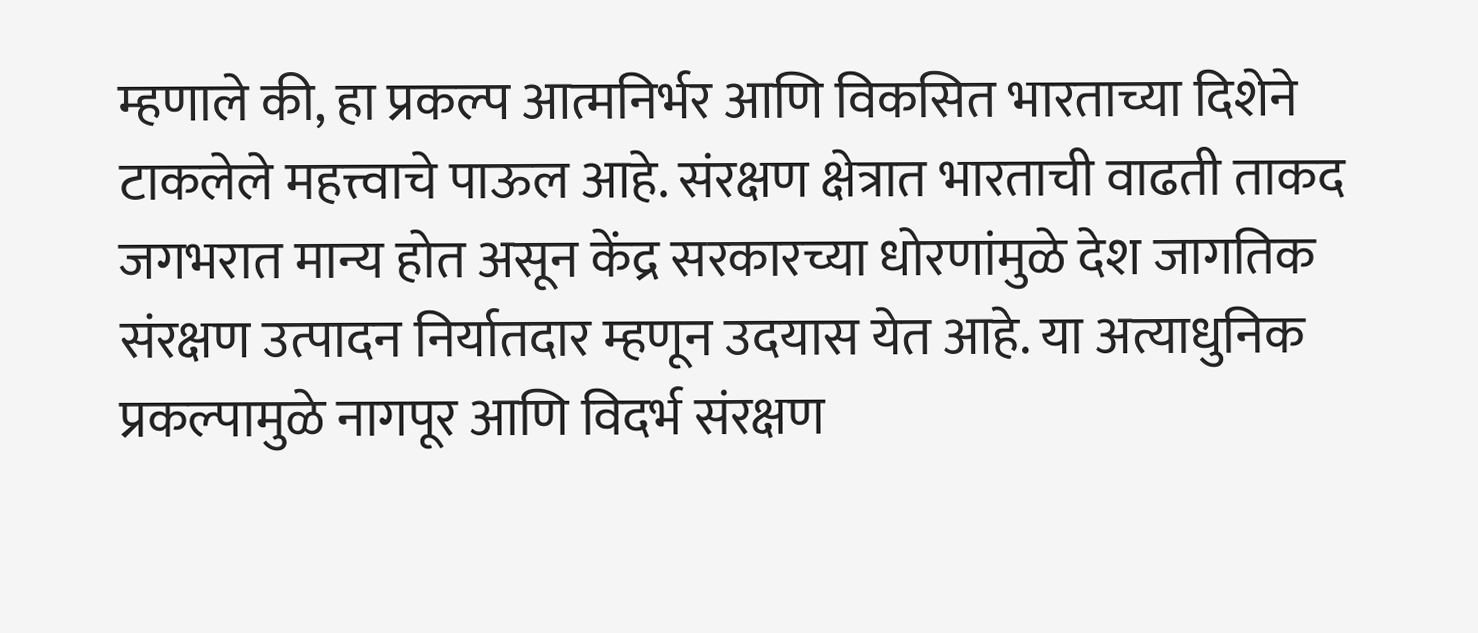म्हणाले की, हा प्रकल्प आत्मनिर्भर आणि विकसित भारताच्या दिशेने टाकलेले महत्त्वाचे पाऊल आहे. संरक्षण क्षेत्रात भारताची वाढती ताकद जगभरात मान्य होत असून केंद्र सरकारच्या धोरणांमुळे देश जागतिक संरक्षण उत्पादन निर्यातदार म्हणून उदयास येत आहे. या अत्याधुनिक प्रकल्पामुळे नागपूर आणि विदर्भ संरक्षण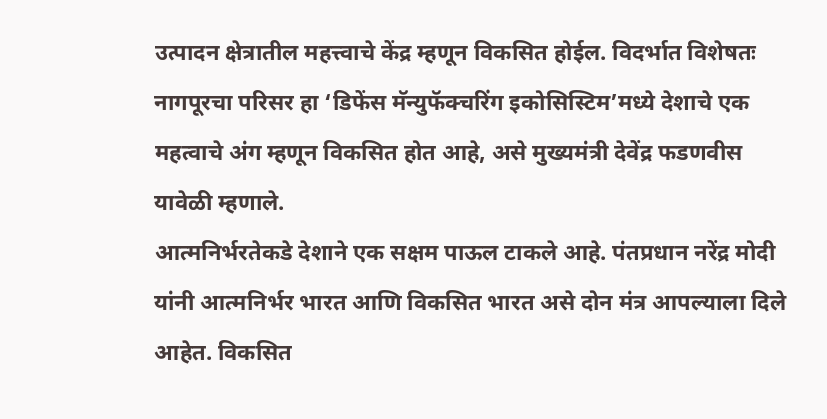उत्पादन क्षेत्रातील महत्त्वाचे केंद्र म्हणून विकसित होईल. विदर्भात विशेषतः नागपूरचा परिसर हा ‘डिफेंस मॅन्युफॅक्चरिंग इकोसिस्टिम’मध्ये देशाचे एक महत्वाचे अंग म्हणून विकसित होत आहे, असे मुख्यमंत्री देवेंद्र फडणवीस यावेळी म्हणाले.
आत्मनिर्भरतेकडे देशाने एक सक्षम पाऊल टाकले आहे. पंतप्रधान नरेंद्र मोदी यांनी आत्मनिर्भर भारत आणि विकसित भारत असे दोन मंत्र आपल्याला दिले आहेत. विकसित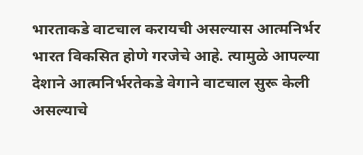भारताकडे वाटचाल करायची असल्यास आत्मनिर्भर भारत विकसित होणे गरजेचे आहे. त्यामुळे आपल्या देशाने आत्मनिर्भरतेकडे वेगाने वाटचाल सुरू केली असल्याचे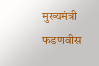मुख्यमंत्री फडणवीस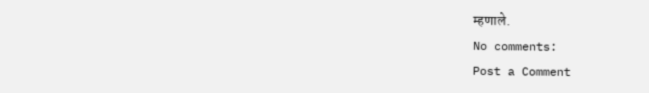म्हणाले.
No comments:
Post a Comment